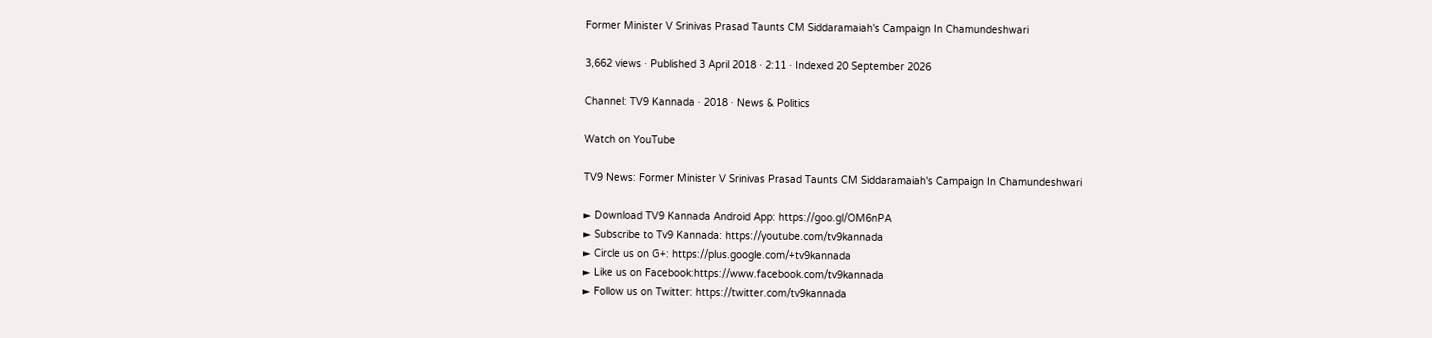Former Minister V Srinivas Prasad Taunts CM Siddaramaiah's Campaign In Chamundeshwari

3,662 views · Published 3 April 2018 · 2:11 · Indexed 20 September 2026

Channel: TV9 Kannada · 2018 · News & Politics

Watch on YouTube

TV9 News: Former Minister V Srinivas Prasad Taunts CM Siddaramaiah's Campaign In Chamundeshwari

► Download TV9 Kannada Android App: https://goo.gl/OM6nPA
► Subscribe to Tv9 Kannada: https://youtube.com/tv9kannada
► Circle us on G+: https://plus.google.com/+tv9kannada
► Like us on Facebook:https://www.facebook.com/tv9kannada
► Follow us on Twitter: https://twitter.com/tv9kannada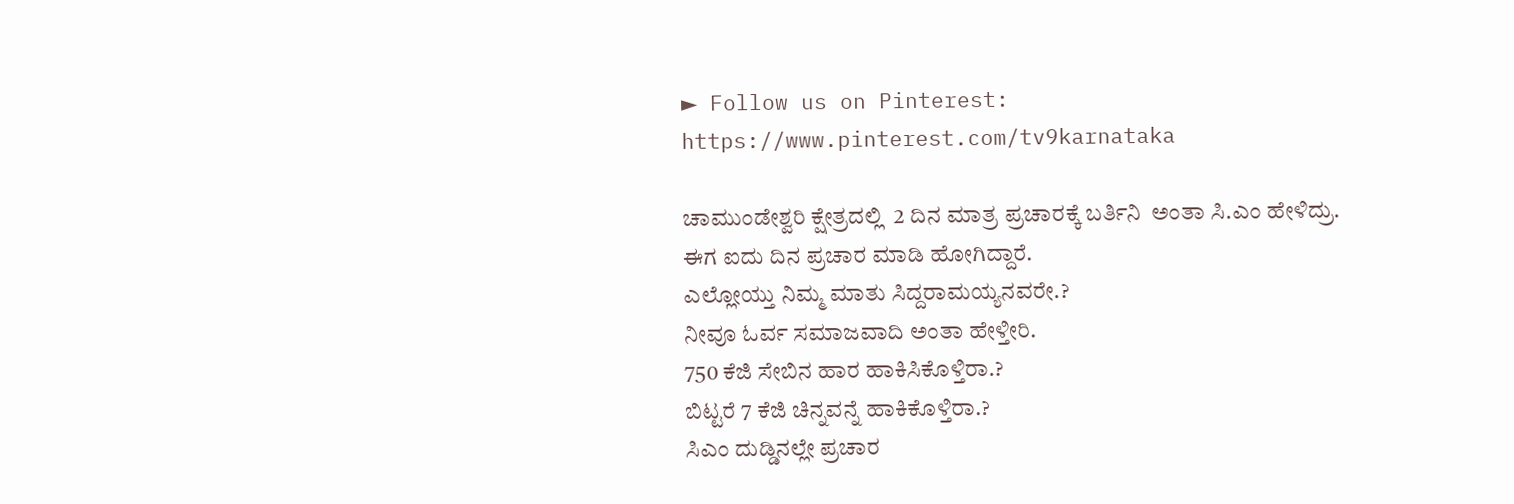► Follow us on Pinterest: https://www.pinterest.com/tv9karnataka

ಚಾಮುಂಡೇಶ್ವರಿ ಕ್ಷೇತ್ರದಲ್ಲಿ  2 ದಿನ ಮಾತ್ರ ಪ್ರಚಾರಕ್ಕೆ ಬರ್ತಿನಿ  ಅಂತಾ ಸಿ.ಎಂ ಹೇಳಿದ್ರು.
ಈಗ ಐದು ದಿನ ಪ್ರಚಾರ ಮಾಡಿ ಹೋಗಿದ್ದಾರೆ.
ಎಲ್ಲೋಯ್ತು ನಿಮ್ಮ ಮಾತು ಸಿದ್ದರಾಮಯ್ಯನವರೇ.?
ನೀವೂ ಓರ್ವ ಸಮಾಜವಾದಿ ಅಂತಾ ಹೇಳ್ತೀರಿ.
750 ಕೆಜಿ ಸೇಬಿನ ಹಾರ ಹಾಕಿಸಿಕೊಳ್ತಿರಾ.?
ಬಿಟ್ಟರೆ 7 ಕೆಜಿ ಚಿನ್ನವನ್ನೆ ಹಾಕಿಕೊಳ್ತಿರಾ.?
ಸಿಎಂ ದುಡ್ಡಿನಲ್ಲೇ ಪ್ರಚಾರ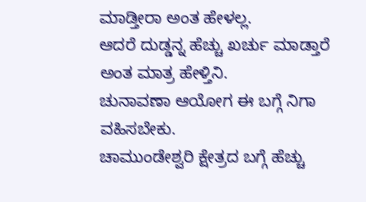ಮಾಡ್ತೀರಾ ಅಂತ ಹೇಳಲ್ಲ.
ಆದರೆ ದುಡ್ಡನ್ನ ಹೆಚ್ಚು ಖರ್ಚು ಮಾಡ್ತಾರೆ ಅಂತ ಮಾತ್ರ ಹೇಳ್ತಿನಿ.
ಚುನಾವಣಾ ಆಯೋಗ ಈ ಬಗ್ಗೆ ನಿಗಾ ವಹಿಸಬೇಕು.
ಚಾಮುಂಡೇಶ್ವರಿ ಕ್ಷೇತ್ರದ ಬಗ್ಗೆ ಹೆಚ್ಚು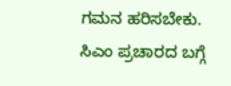ಗಮನ ಹರಿಸಬೇಕು.
ಸಿಎಂ ಪ್ರಚಾರದ ಬಗ್ಗೆ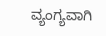ವ್ಯಂಗ್ಯವಾಗಿ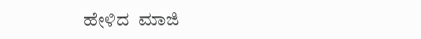ಹೇಳಿದ  ಮಾಜಿ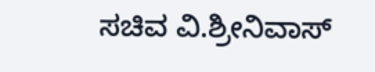ಸಚಿವ ವಿ.ಶ್ರೀನಿವಾಸ್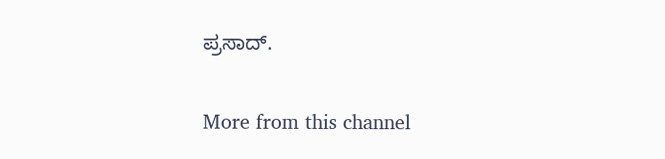ಪ್ರಸಾದ್.

More from this channel